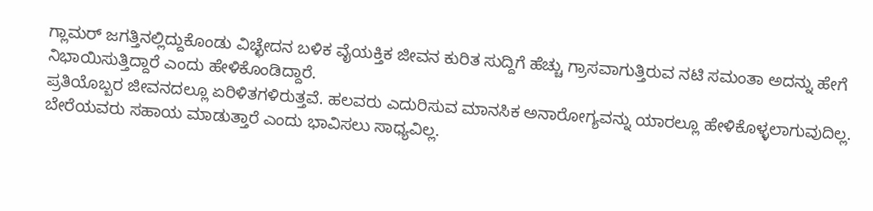ಗ್ಲಾಮರ್ ಜಗತ್ತಿನಲ್ಲಿದ್ದುಕೊಂಡು ವಿಚ್ಛೇದನ ಬಳಿಕ ವೈಯಕ್ತಿಕ ಜೀವನ ಕುರಿತ ಸುದ್ದಿಗೆ ಹೆಚ್ಚು ಗ್ರಾಸವಾಗುತ್ತಿರುವ ನಟಿ ಸಮಂತಾ ಅದನ್ನು ಹೇಗೆ ನಿಭಾಯಿಸುತ್ತಿದ್ದಾರೆ ಎಂದು ಹೇಳಿಕೊಂಡಿದ್ದಾರೆ.
ಪ್ರತಿಯೊಬ್ಬರ ಜೀವನದಲ್ಲೂ ಏರಿಳಿತಗಳಿರುತ್ತವೆ. ಹಲವರು ಎದುರಿಸುವ ಮಾನಸಿಕ ಅನಾರೋಗ್ಯವನ್ನು ಯಾರಲ್ಲೂ ಹೇಳಿಕೊಳ್ಳಲಾಗುವುದಿಲ್ಲ. ಬೇರೆಯವರು ಸಹಾಯ ಮಾಡುತ್ತಾರೆ ಎಂದು ಭಾವಿಸಲು ಸಾಧ್ಯವಿಲ್ಲ.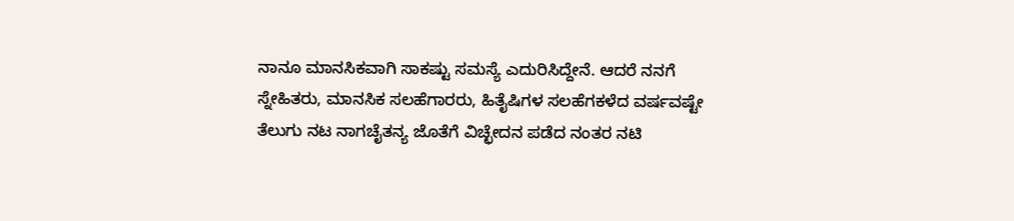ನಾನೂ ಮಾನಸಿಕವಾಗಿ ಸಾಕಷ್ಟು ಸಮಸ್ಯೆ ಎದುರಿಸಿದ್ದೇನೆ. ಆದರೆ ನನಗೆ ಸ್ನೇಹಿತರು, ಮಾನಸಿಕ ಸಲಹೆಗಾರರು, ಹಿತೈಷಿಗಳ ಸಲಹೆಗಕಳೆದ ವರ್ಷವಷ್ಟೇ ತೆಲುಗು ನಟ ನಾಗಚೈತನ್ಯ ಜೊತೆಗೆ ವಿಚ್ಛೇದನ ಪಡೆದ ನಂತರ ನಟಿ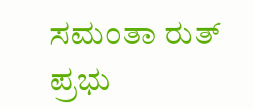ಸಮಂತಾ ರುತ್ ಪ್ರಭು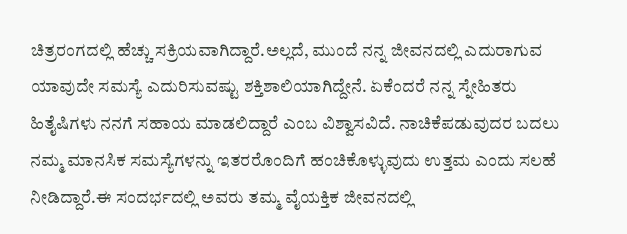ಚಿತ್ರರಂಗದಲ್ಲಿ ಹೆಚ್ಚು ಸಕ್ರಿಯವಾಗಿದ್ದಾರೆ.ಅಲ್ಲದೆ, ಮುಂದೆ ನನ್ನ ಜೀವನದಲ್ಲಿ ಎದುರಾಗುವ ಯಾವುದೇ ಸಮಸ್ಯೆ ಎದುರಿಸುವಷ್ಟು ಶಕ್ತಿಶಾಲಿಯಾಗಿದ್ದೇನೆ. ಏಕೆಂದರೆ ನನ್ನ ಸ್ನೇಹಿತರು ಹಿತೈಷಿಗಳು ನನಗೆ ಸಹಾಯ ಮಾಡಲಿದ್ದಾರೆ ಎಂಬ ವಿಶ್ವಾಸವಿದೆ. ನಾಚಿಕೆಪಡುವುದರ ಬದಲು ನಮ್ಮ ಮಾನಸಿಕ ಸಮಸ್ಯೆಗಳನ್ನು ಇತರರೊಂದಿಗೆ ಹಂಚಿಕೊಳ್ಳುವುದು ಉತ್ತಮ ಎಂದು ಸಲಹೆ ನೀಡಿದ್ದಾರೆ.ಈ ಸಂದರ್ಭದಲ್ಲಿ ಅವರು ತಮ್ಮ ವೈಯಕ್ತಿಕ ಜೀವನದಲ್ಲಿ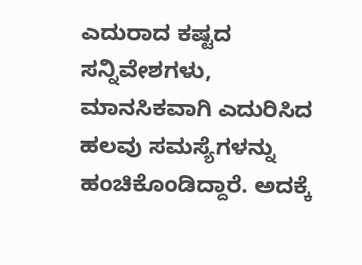ಎದುರಾದ ಕಷ್ಟದ ಸನ್ನಿವೇಶಗಳು, ಮಾನಸಿಕವಾಗಿ ಎದುರಿಸಿದ ಹಲವು ಸಮಸ್ಯೆಗಳನ್ನು ಹಂಚಿಕೊಂಡಿದ್ದಾರೆ. ಅದಕ್ಕೆ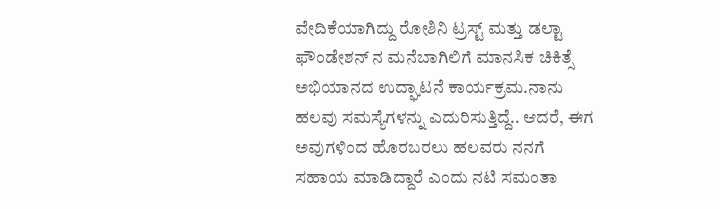ವೇದಿಕೆಯಾಗಿದ್ದು ರೋಶಿನಿ ಟ್ರಸ್ಟ್ ಮತ್ತು ಡಲ್ಟಾ ಫೌಂಡೇಶನ್ ನ ಮನೆಬಾಗಿಲಿಗೆ ಮಾನಸಿಕ ಚಿಕಿತ್ಸೆ ಅಭಿಯಾನದ ಉದ್ಘಾಟನೆ ಕಾರ್ಯಕ್ರಮ.ನಾನು ಹಲವು ಸಮಸ್ಯೆಗಳನ್ನು ಎದುರಿಸುತ್ತಿದ್ದೆ.. ಆದರೆ, ಈಗ ಅವುಗಳಿಂದ ಹೊರಬರಲು ಹಲವರು ನನಗೆ ಸಹಾಯ ಮಾಡಿದ್ದಾರೆ ಎಂದು ನಟಿ ಸಮಂತಾ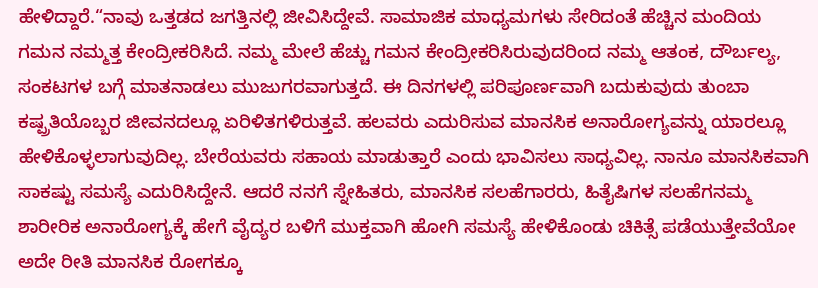ಹೇಳಿದ್ದಾರೆ.“ನಾವು ಒತ್ತಡದ ಜಗತ್ತಿನಲ್ಲಿ ಜೀವಿಸಿದ್ದೇವೆ. ಸಾಮಾಜಿಕ ಮಾಧ್ಯಮಗಳು ಸೇರಿದಂತೆ ಹೆಚ್ಚಿನ ಮಂದಿಯ ಗಮನ ನಮ್ಮತ್ತ ಕೇಂದ್ರೀಕರಿಸಿದೆ. ನಮ್ಮ ಮೇಲೆ ಹೆಚ್ಚು ಗಮನ ಕೇಂದ್ರೀಕರಿಸಿರುವುದರಿಂದ ನಮ್ಮ ಆತಂಕ, ದೌರ್ಬಲ್ಯ, ಸಂಕಟಗಳ ಬಗ್ಗೆ ಮಾತನಾಡಲು ಮುಜುಗರವಾಗುತ್ತದೆ. ಈ ದಿನಗಳಲ್ಲಿ ಪರಿಪೂರ್ಣವಾಗಿ ಬದುಕುವುದು ತುಂಬಾ ಕಷ್ಪ್ರತಿಯೊಬ್ಬರ ಜೀವನದಲ್ಲೂ ಏರಿಳಿತಗಳಿರುತ್ತವೆ. ಹಲವರು ಎದುರಿಸುವ ಮಾನಸಿಕ ಅನಾರೋಗ್ಯವನ್ನು ಯಾರಲ್ಲೂ ಹೇಳಿಕೊಳ್ಳಲಾಗುವುದಿಲ್ಲ. ಬೇರೆಯವರು ಸಹಾಯ ಮಾಡುತ್ತಾರೆ ಎಂದು ಭಾವಿಸಲು ಸಾಧ್ಯವಿಲ್ಲ. ನಾನೂ ಮಾನಸಿಕವಾಗಿ ಸಾಕಷ್ಟು ಸಮಸ್ಯೆ ಎದುರಿಸಿದ್ದೇನೆ. ಆದರೆ ನನಗೆ ಸ್ನೇಹಿತರು, ಮಾನಸಿಕ ಸಲಹೆಗಾರರು, ಹಿತೈಷಿಗಳ ಸಲಹೆಗನಮ್ಮ ಶಾರೀರಿಕ ಅನಾರೋಗ್ಯಕ್ಕೆ ಹೇಗೆ ವೈದ್ಯರ ಬಳಿಗೆ ಮುಕ್ತವಾಗಿ ಹೋಗಿ ಸಮಸ್ಯೆ ಹೇಳಿಕೊಂಡು ಚಿಕಿತ್ಸೆ ಪಡೆಯುತ್ತೇವೆಯೋ ಅದೇ ರೀತಿ ಮಾನಸಿಕ ರೋಗಕ್ಕೂ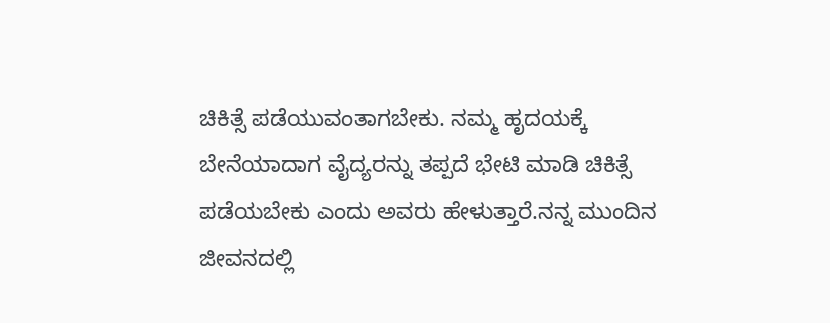ಚಿಕಿತ್ಸೆ ಪಡೆಯುವಂತಾಗಬೇಕು. ನಮ್ಮ ಹೃದಯಕ್ಕೆ ಬೇನೆಯಾದಾಗ ವೈದ್ಯರನ್ನು ತಪ್ಪದೆ ಭೇಟಿ ಮಾಡಿ ಚಿಕಿತ್ಸೆ ಪಡೆಯಬೇಕು ಎಂದು ಅವರು ಹೇಳುತ್ತಾರೆ.ನನ್ನ ಮುಂದಿನ ಜೀವನದಲ್ಲಿ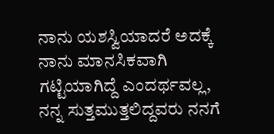ನಾನು ಯಶಸ್ವಿಯಾದರೆ ಅದಕ್ಕೆ ನಾನು ಮಾನಸಿಕವಾಗಿ ಗಟ್ಟಿಯಾಗಿದ್ದೆ ಎಂದರ್ಥವಲ್ಲ, ನನ್ನ ಸುತ್ತಮುತ್ತಲಿದ್ದವರು ನನಗೆ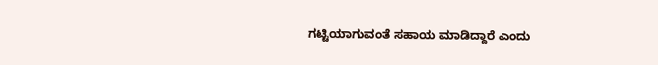ಗಟ್ಟಿಯಾಗುವಂತೆ ಸಹಾಯ ಮಾಡಿದ್ದಾರೆ ಎಂದು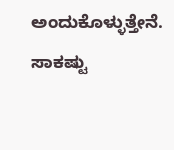ಅಂದುಕೊಳ್ಳುತ್ತೇನೆ. ಸಾಕಷ್ಟು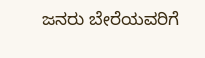ಜನರು ಬೇರೆಯವರಿಗೆ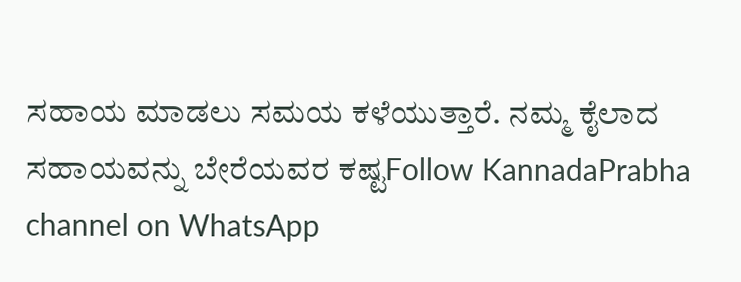ಸಹಾಯ ಮಾಡಲು ಸಮಯ ಕಳೆಯುತ್ತಾರೆ. ನಮ್ಮ ಕೈಲಾದ ಸಹಾಯವನ್ನು ಬೇರೆಯವರ ಕಷ್ಟFollow KannadaPrabha channel on WhatsApp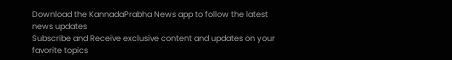Download the KannadaPrabha News app to follow the latest news updates
Subscribe and Receive exclusive content and updates on your favorite topics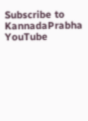Subscribe to KannadaPrabha YouTube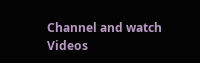Channel and watch Videos